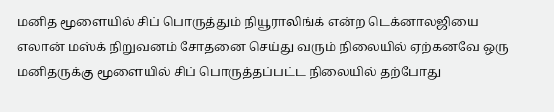மனித மூளையில் சிப் பொருத்தும் நியூராலிங்க் என்ற டெக்னாலஜியை எலான் மஸ்க் நிறுவனம் சோதனை செய்து வரும் நிலையில் ஏற்கனவே ஒரு மனிதருக்கு மூளையில் சிப் பொருத்தப்பட்ட நிலையில் தற்போது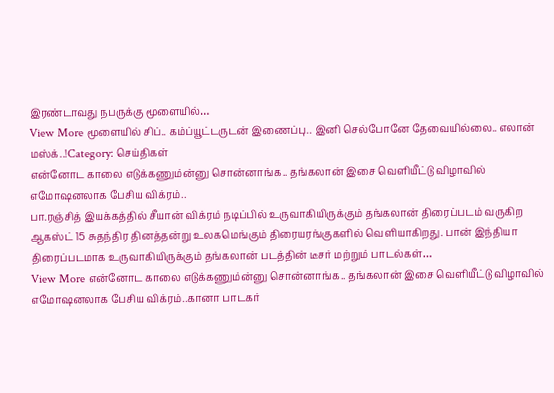இரண்டாவது நபருக்கு மூளையில்…
View More மூளையில் சிப்.. கம்ப்யூட்டருடன் இணைப்பு.. இனி செல்போனே தேவையில்லை.. எலான் மஸ்க்..!Category: செய்திகள்
என்னோட காலை எடுக்கணும்ன்னு சொன்னாங்க.. தங்கலான் இசை வெளியீட்டு விழாவில் எமோஷனலாக பேசிய விக்ரம்..
பா.ரஞ்சித் இயக்கத்தில் சீயான் விக்ரம் நடிப்பில் உருவாகியிருக்கும் தங்கலான் திரைப்படம் வருகிற ஆகஸ்ட் 15 சுதந்திர தினத்தன்று உலகமெங்கும் திரையரங்குகளில் வெளியாகிறது. பான் இந்தியா திரைப்படமாக உருவாகியிருக்கும் தங்கலான் படத்தின் டீசர் மற்றும் பாடல்கள்…
View More என்னோட காலை எடுக்கணும்ன்னு சொன்னாங்க.. தங்கலான் இசை வெளியீட்டு விழாவில் எமோஷனலாக பேசிய விக்ரம்..கானா பாடகர்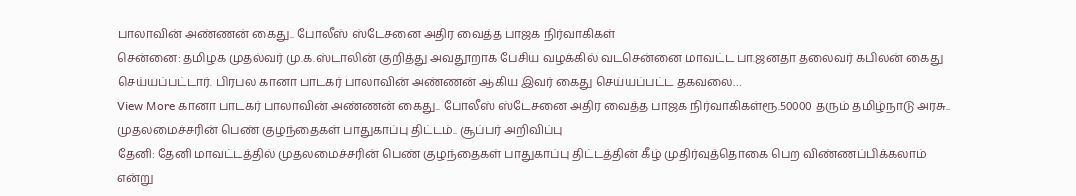பாலாவின் அண்ணன் கைது.. போலீஸ் ஸ்டேசனை அதிர வைத்த பாஜக நிர்வாகிகள்
சென்னை: தமிழக முதல்வர் மு.க.ஸ்டாலின் குறித்து அவதூறாக பேசிய வழக்கில் வடசென்னை மாவட்ட பா.ஜனதா தலைவர் கபிலன் கைது செய்யப்பட்டார். பிரபல கானா பாடகர் பாலாவின் அண்ணன் ஆகிய இவர் கைது செய்யப்பட்ட தகவலை…
View More கானா பாடகர் பாலாவின் அண்ணன் கைது.. போலீஸ் ஸ்டேசனை அதிர வைத்த பாஜக நிர்வாகிகள்ரூ.50000 தரும் தமிழ்நாடு அரசு.. முதலமைச்சரின் பெண் குழந்தைகள் பாதுகாப்பு திட்டம்.. சூப்பர் அறிவிப்பு
தேனி: தேனி மாவட்டத்தில் முதலமைச்சரின் பெண் குழந்தைகள் பாதுகாப்பு திட்டத்தின் கீழ் முதிர்வுத்தொகை பெற விண்ணப்பிக்கலாம் என்று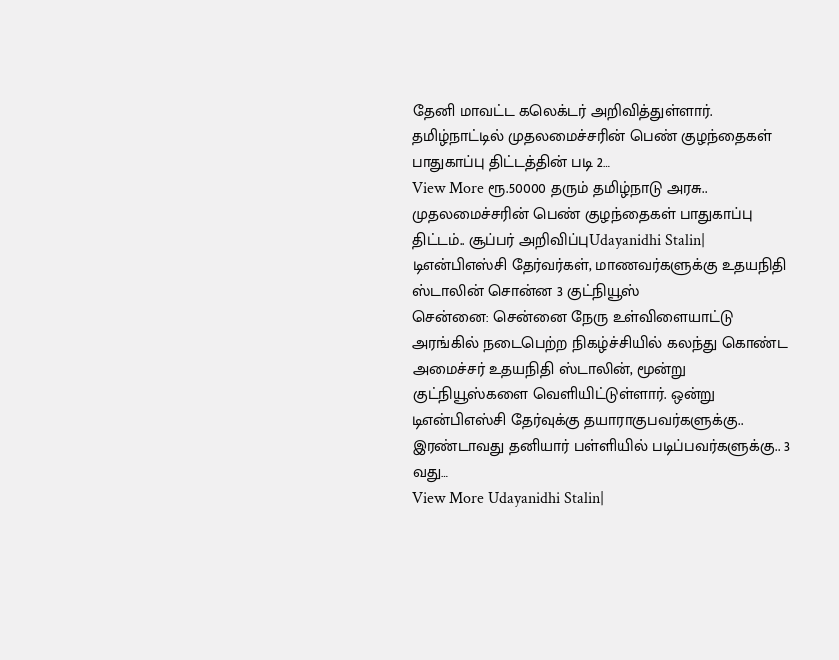தேனி மாவட்ட கலெக்டர் அறிவித்துள்ளார். தமிழ்நாட்டில் முதலமைச்சரின் பெண் குழந்தைகள் பாதுகாப்பு திட்டத்தின் படி 2…
View More ரூ.50000 தரும் தமிழ்நாடு அரசு.. முதலமைச்சரின் பெண் குழந்தைகள் பாதுகாப்பு திட்டம்.. சூப்பர் அறிவிப்புUdayanidhi Stalin| டிஎன்பிஎஸ்சி தேர்வர்கள், மாணவர்களுக்கு உதயநிதி ஸ்டாலின் சொன்ன 3 குட்நியூஸ்
சென்னை: சென்னை நேரு உள்விளையாட்டு அரங்கில் நடைபெற்ற நிகழ்ச்சியில் கலந்து கொண்ட அமைச்சர் உதயநிதி ஸ்டாலின், மூன்று குட்நியூஸ்களை வெளியிட்டுள்ளார். ஒன்று டிஎன்பிஎஸ்சி தேர்வுக்கு தயாராகுபவர்களுக்கு.. இரண்டாவது தனியார் பள்ளியில் படிப்பவர்களுக்கு.. 3 வது…
View More Udayanidhi Stalin|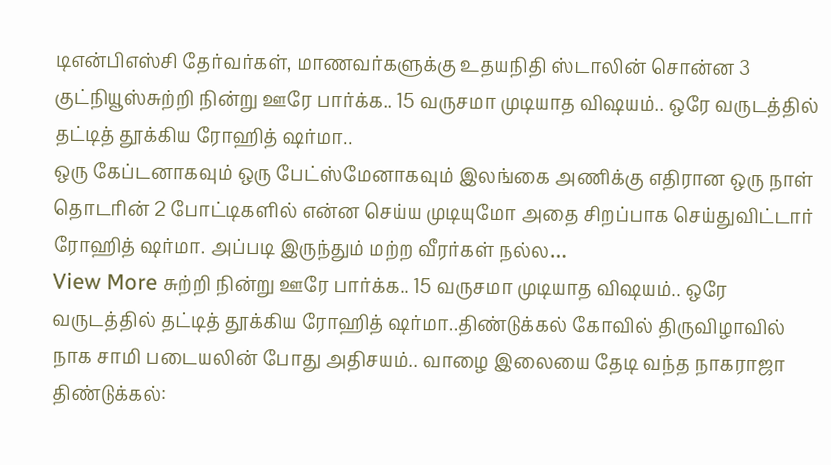டிஎன்பிஎஸ்சி தேர்வர்கள், மாணவர்களுக்கு உதயநிதி ஸ்டாலின் சொன்ன 3 குட்நியூஸ்சுற்றி நின்று ஊரே பார்க்க.. 15 வருசமா முடியாத விஷயம்.. ஒரே வருடத்தில் தட்டித் தூக்கிய ரோஹித் ஷர்மா..
ஒரு கேப்டனாகவும் ஒரு பேட்ஸ்மேனாகவும் இலங்கை அணிக்கு எதிரான ஒரு நாள் தொடரின் 2 போட்டிகளில் என்ன செய்ய முடியுமோ அதை சிறப்பாக செய்துவிட்டார் ரோஹித் ஷர்மா. அப்படி இருந்தும் மற்ற வீரர்கள் நல்ல…
View More சுற்றி நின்று ஊரே பார்க்க.. 15 வருசமா முடியாத விஷயம்.. ஒரே வருடத்தில் தட்டித் தூக்கிய ரோஹித் ஷர்மா..திண்டுக்கல் கோவில் திருவிழாவில் நாக சாமி படையலின் போது அதிசயம்.. வாழை இலையை தேடி வந்த நாகராஜா
திண்டுக்கல்: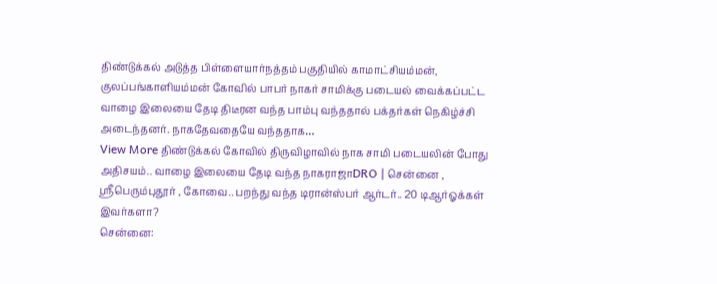திண்டுக்கல் அடுத்த பிள்ளையார்நத்தம் பகுதியில் காமாட்சியம்மன், குலப்பங்காளியம்மன் கோவில் பாபர் நாகர் சாமிக்கு படையல் வைக்கப்பட்ட வாழை இலையை தேடி திடீரன வந்த பாம்பு வந்ததால் பக்தர்கள் நெகிழ்ச்சி அடைந்தனர். நாகதேவதையே வந்ததாக…
View More திண்டுக்கல் கோவில் திருவிழாவில் நாக சாமி படையலின் போது அதிசயம்.. வாழை இலையை தேடி வந்த நாகராஜாDRO | சென்னை , ஸ்ரீபெரும்புதூர் , கோவை.. பறந்து வந்த டிரான்ஸ்பர் ஆர்டர்.. 20 டிஆர்ஓக்கள் இவர்களா?
சென்னை: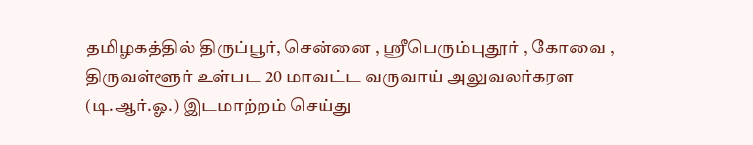தமிழகத்தில் திருப்பூர், சென்னை , ஸ்ரீபெரும்புதூர் , கோவை , திருவள்ளூர் உள்பட 20 மாவட்ட வருவாய் அலுவலர்கரள (டி.ஆர்.ஓ.) இடமாற்றம் செய்து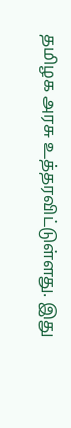தமிழக அரசு உத்தரவிட்டுள்ளது. இது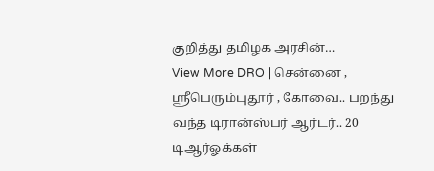குறித்து தமிழக அரசின்…
View More DRO | சென்னை , ஸ்ரீபெரும்புதூர் , கோவை.. பறந்து வந்த டிரான்ஸ்பர் ஆர்டர்.. 20 டிஆர்ஓக்கள்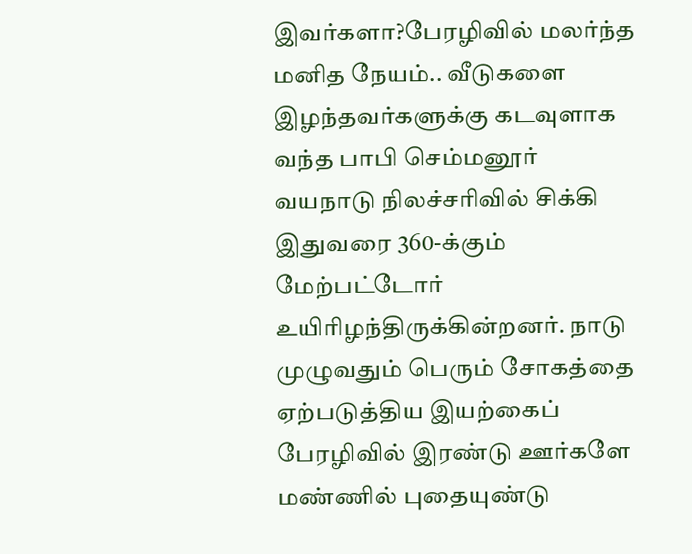இவர்களா?பேரழிவில் மலர்ந்த மனித நேயம்.. வீடுகளை இழந்தவர்களுக்கு கடவுளாக வந்த பாபி செம்மனூர்
வயநாடு நிலச்சரிவில் சிக்கி இதுவரை 360-க்கும் மேற்பட்டோர் உயிரிழந்திருக்கின்றனர். நாடு முழுவதும் பெரும் சோகத்தை ஏற்படுத்திய இயற்கைப் பேரழிவில் இரண்டு ஊர்களே மண்ணில் புதையுண்டு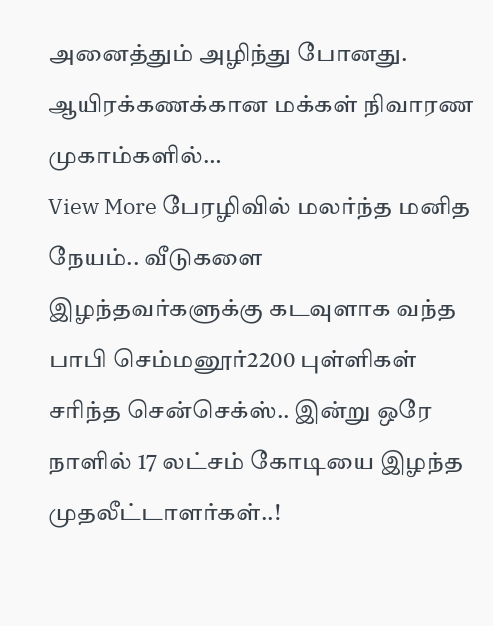அனைத்தும் அழிந்து போனது. ஆயிரக்கணக்கான மக்கள் நிவாரண முகாம்களில்…
View More பேரழிவில் மலர்ந்த மனித நேயம்.. வீடுகளை இழந்தவர்களுக்கு கடவுளாக வந்த பாபி செம்மனூர்2200 புள்ளிகள் சரிந்த சென்செக்ஸ்.. இன்று ஒரே நாளில் 17 லட்சம் கோடியை இழந்த முதலீட்டாளர்கள்..!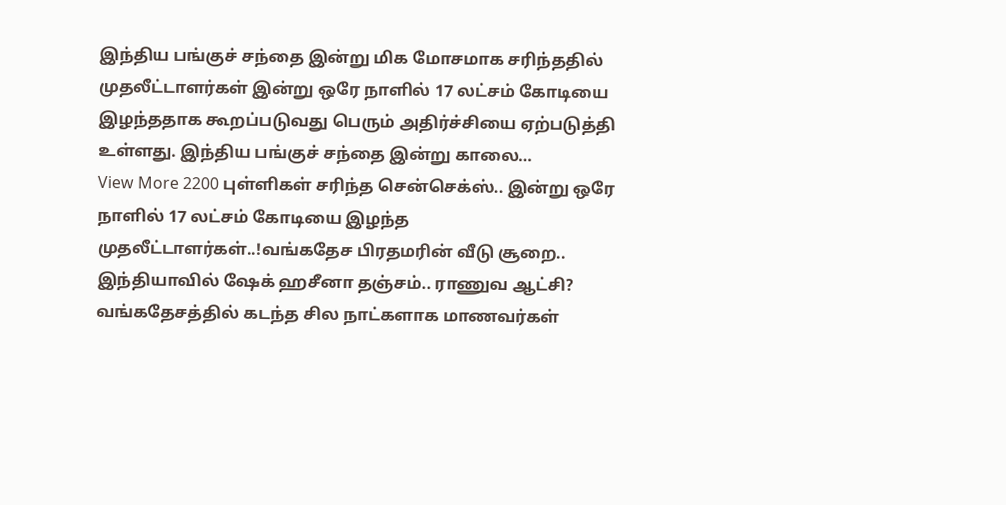இந்திய பங்குச் சந்தை இன்று மிக மோசமாக சரிந்ததில் முதலீட்டாளர்கள் இன்று ஒரே நாளில் 17 லட்சம் கோடியை இழந்ததாக கூறப்படுவது பெரும் அதிர்ச்சியை ஏற்படுத்தி உள்ளது. இந்திய பங்குச் சந்தை இன்று காலை…
View More 2200 புள்ளிகள் சரிந்த சென்செக்ஸ்.. இன்று ஒரே நாளில் 17 லட்சம் கோடியை இழந்த முதலீட்டாளர்கள்..!வங்கதேச பிரதமரின் வீடு சூறை.. இந்தியாவில் ஷேக் ஹசீனா தஞ்சம்.. ராணுவ ஆட்சி?
வங்கதேசத்தில் கடந்த சில நாட்களாக மாணவர்கள்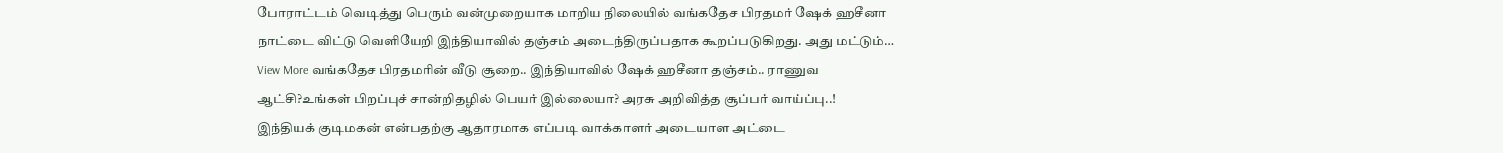போராட்டம் வெடித்து பெரும் வன்முறையாக மாறிய நிலையில் வங்கதேச பிரதமர் ஷேக் ஹசீனா நாட்டை விட்டு வெளியேறி இந்தியாவில் தஞ்சம் அடைந்திருப்பதாக கூறப்படுகிறது. அது மட்டும்…
View More வங்கதேச பிரதமரின் வீடு சூறை.. இந்தியாவில் ஷேக் ஹசீனா தஞ்சம்.. ராணுவ ஆட்சி?உங்கள் பிறப்புச் சான்றிதழில் பெயர் இல்லையா? அரசு அறிவித்த சூப்பர் வாய்ப்பு..!
இந்தியக் குடிமகன் என்பதற்கு ஆதாரமாக எப்படி வாக்காளர் அடையாள அட்டை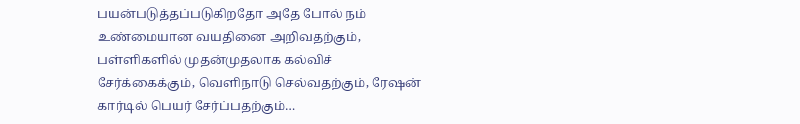பயன்படுத்தப்படுகிறதோ அதே போல் நம் உண்மையான வயதினை அறிவதற்கும், பள்ளிகளில் முதன்முதலாக கல்விச் சேர்க்கைக்கும், வெளிநாடு செல்வதற்கும், ரேஷன் கார்டில் பெயர் சேர்ப்பதற்கும்…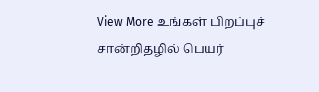View More உங்கள் பிறப்புச் சான்றிதழில் பெயர்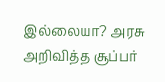இல்லையா? அரசு அறிவித்த சூப்பர்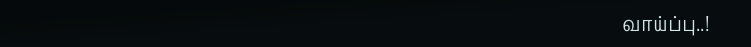வாய்ப்பு..!